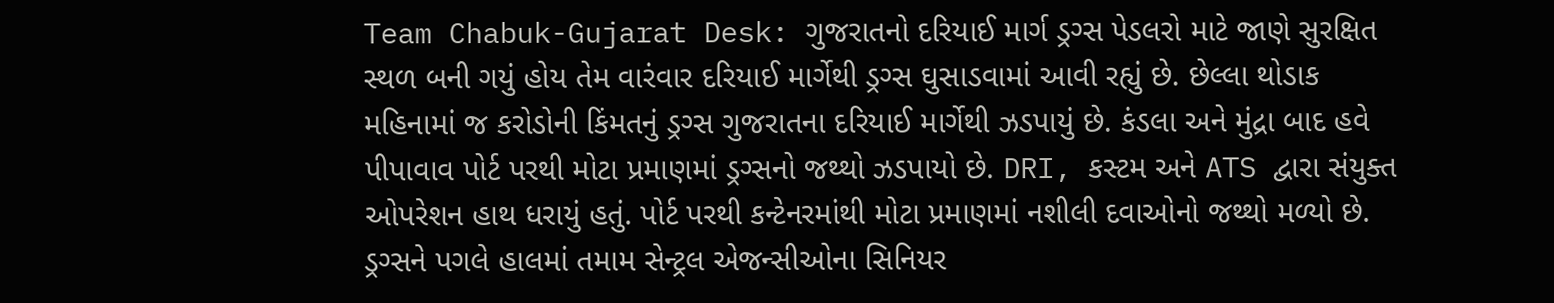Team Chabuk-Gujarat Desk: ગુજરાતનો દરિયાઈ માર્ગ ડ્રગ્સ પેડલરો માટે જાણે સુરક્ષિત સ્થળ બની ગયું હોય તેમ વારંવાર દરિયાઈ માર્ગેથી ડ્રગ્સ ઘુસાડવામાં આવી રહ્યું છે. છેલ્લા થોડાક મહિનામાં જ કરોડોની કિંમતનું ડ્રગ્સ ગુજરાતના દરિયાઈ માર્ગેથી ઝડપાયું છે. કંડલા અને મુંદ્રા બાદ હવે પીપાવાવ પોર્ટ પરથી મોટા પ્રમાણમાં ડ્રગ્સનો જથ્થો ઝડપાયો છે. DRI, કસ્ટમ અને ATS દ્વારા સંયુક્ત ઓપરેશન હાથ ધરાયું હતું. પોર્ટ પરથી કન્ટેનરમાંથી મોટા પ્રમાણમાં નશીલી દવાઓનો જથ્થો મળ્યો છે. ડ્રગ્સને પગલે હાલમાં તમામ સેન્ટ્રલ એજન્સીઓના સિનિયર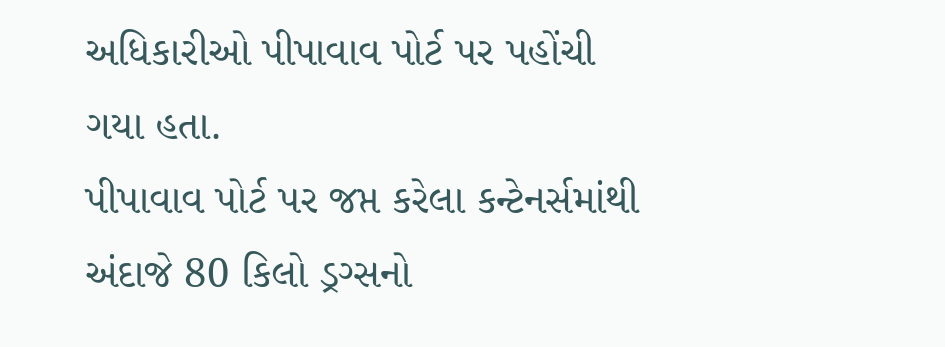અધિકારીઓ પીપાવાવ પોર્ટ પર પહોંચી ગયા હતા.
પીપાવાવ પોર્ટ પર જપ્ત કરેલા કન્ટેનર્સમાંથી અંદાજે 80 કિલો ડ્રગ્સનો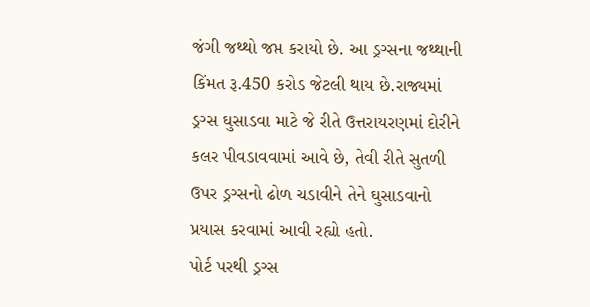જંગી જથ્થો જપ્ત કરાયો છે. આ ડ્રગ્સના જથ્થાની કિંમત રૂ.450 કરોડ જેટલી થાય છે.રાજ્યમાં ડ્રગ્સ ઘુસાડવા માટે જે રીતે ઉત્તરાયરણમાં દોરીને કલર પીવડાવવામાં આવે છે, તેવી રીતે સુતળી ઉપર ડ્રગ્સનો ઢોળ ચડાવીને તેને ઘુસાડવાનો પ્રયાસ કરવામાં આવી રહ્યો હતો.
પોર્ટ પરથી ડ્રગ્સ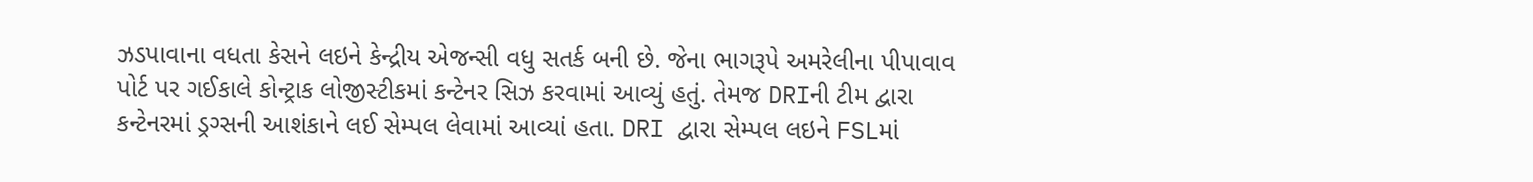ઝડપાવાના વધતા કેસને લઇને કેન્દ્રીય એજન્સી વધુ સતર્ક બની છે. જેના ભાગરૂપે અમરેલીના પીપાવાવ પોર્ટ પર ગઈકાલે કોન્ટ્રાક લોજીસ્ટીકમાં કન્ટેનર સિઝ કરવામાં આવ્યું હતું. તેમજ DRIની ટીમ દ્વારા કન્ટેનરમાં ડ્રગ્સની આશંકાને લઈ સેમ્પલ લેવામાં આવ્યાં હતા. DRI દ્વારા સેમ્પલ લઇને FSLમાં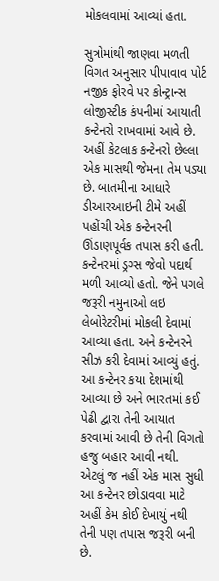મોકલવામાં આવ્યાં હતા.

સુત્રોમાંથી જાણવા મળતી વિગત અનુસાર પીપાવાવ પોર્ટ નજીક ફોરવે પર કોન્ટ્રાન્સ લોજીસ્ટીક કંપનીમાં આયાતી કન્ટેનરો રાખવામાં આવે છે. અહીં કેટલાક કન્ટેનરો છેલ્લા એક માસથી જેમના તેમ પડ્યા છે. બાતમીના આધારે ડીઆરઆઇની ટીમે અહીં પહોંચી એક કન્ટેનરની ઊંડાણપૂર્વક તપાસ કરી હતી. કન્ટેનરમાં ડ્રગ્સ જેવો પદાર્થ મળી આવ્યો હતો. જેને પગલે જરૂરી નમુનાઓ લઇ લેબોરેટરીમાં મોકલી દેવામાં આવ્યા હતા. અને કન્ટેનરને સીઝ કરી દેવામાં આવ્યું હતું. આ કન્ટેનર કયા દેશમાંથી આવ્યા છે અને ભારતમાં કઈ પેઢી દ્વારા તેની આયાત કરવામાં આવી છે તેની વિગતો હજુ બહાર આવી નથી. એટલું જ નહીં એક માસ સુધી આ કન્ટેનર છોડાવવા માટે અહીં કેમ કોઈ દેખાયું નથી તેની પણ તપાસ જરૂરી બની છે.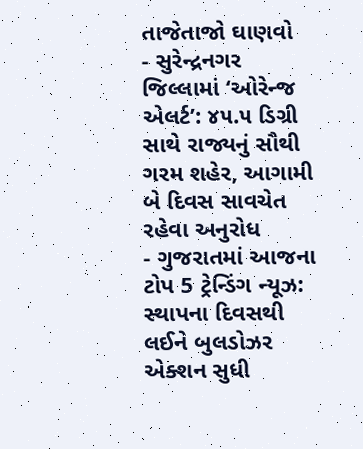તાજેતાજો ઘાણવો
- સુરેન્દ્રનગર જિલ્લામાં ‘ઓરેન્જ એલર્ટ’: ૪૫.૫ ડિગ્રી સાથે રાજ્યનું સૌથી ગરમ શહેર, આગામી બે દિવસ સાવચેત રહેવા અનુરોધ
- ગુજરાતમાં આજના ટોપ 5 ટ્રેન્ડિંગ ન્યૂઝ: સ્થાપના દિવસથી લઈને બુલડોઝર એક્શન સુધી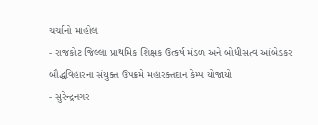ચર્ચાનો માહોલ
- રાજકોટ જિલ્લા પ્રાથમિક શિક્ષક ઉત્કર્ષ મંડળ અને બોધીસત્વ આંબેડકર બૌદ્ધવિહારના સંયુક્ત ઉપક્રમે મહારક્તદાન કેમ્પ યોજાયો
- સુરેન્દ્રનગર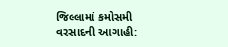જિલ્લામાં કમોસમી વરસાદની આગાહી: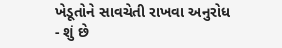ખેડૂતોને સાવચેતી રાખવા અનુરોધ
- શું છે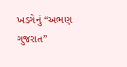ખડગેનું “અભણ ગુજરાત”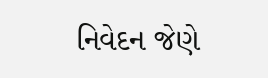નિવેદન જેણે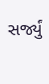સર્જ્યું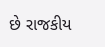છે રાજકીય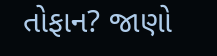તોફાન? જાણો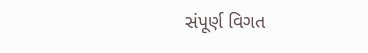સંપૂર્ણ વિગત